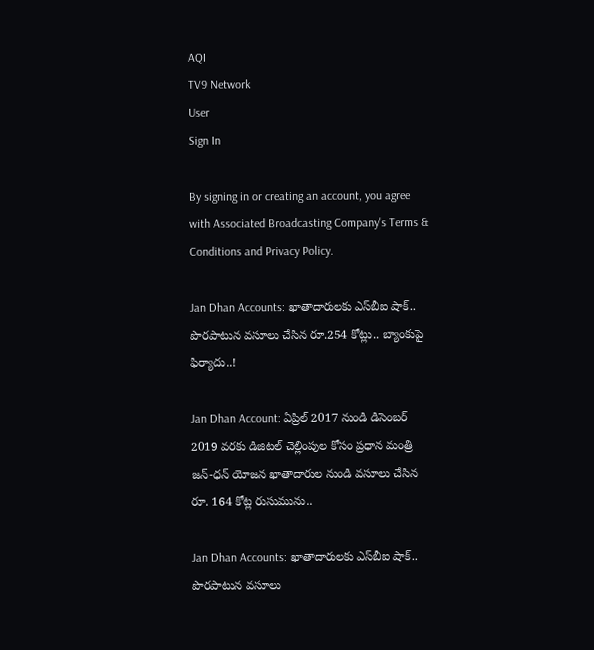AQI
TV9 Network
User
Sign In

By signing in or creating an account, you agree with Associated Broadcasting Company's Terms & Conditions and Privacy Policy.

Jan Dhan Accounts: ఖాతాదారులకు ఎస్‌బీఐ షాక్‌.. పొరపాటున వసూలు చేసిన రూ.254 కోట్లు.. బ్యాంకుపై ఫిర్యాదు..!

Jan Dhan Account: ఏప్రిల్ 2017 నుండి డిసెంబర్ 2019 వరకు డిజిటల్ చెల్లింపుల కోసం ప్రధాన మంత్రి జన్-ధన్ యోజన ఖాతాదారుల నుండి వసూలు చేసిన రూ. 164 కోట్ల రుసుమును..

Jan Dhan Accounts: ఖాతాదారులకు ఎస్‌బీఐ షాక్‌.. పొరపాటున వసూలు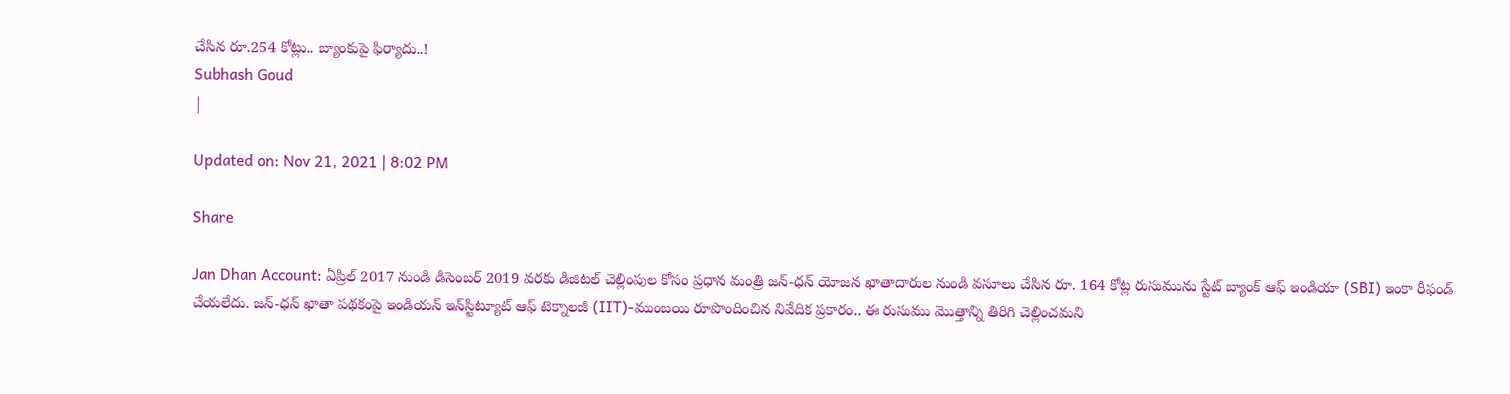చేసిన రూ.254 కోట్లు.. బ్యాంకుపై ఫిర్యాదు..!
Subhash Goud
|

Updated on: Nov 21, 2021 | 8:02 PM

Share

Jan Dhan Account: ఏప్రిల్ 2017 నుండి డిసెంబర్ 2019 వరకు డిజిటల్ చెల్లింపుల కోసం ప్రధాన మంత్రి జన్-ధన్ యోజన ఖాతాదారుల నుండి వసూలు చేసిన రూ. 164 కోట్ల రుసుమును స్టేట్ బ్యాంక్ ఆఫ్ ఇండియా (SBI) ఇంకా రీఫండ్ చేయలేదు. జన్-ధన్ ఖాతా పథకంపై ఇండియన్ ఇన్‌స్టిట్యూట్ ఆఫ్ టెక్నాలజీ (IIT)-ముంబయి రూపొందించిన నివేదిక ప్రకారం.. ఈ రుసుము మొత్తాన్ని తిరిగి చెల్లించమని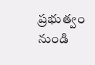ప్రభుత్వం నుండి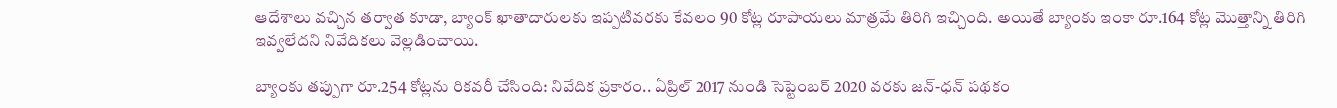ఆదేశాలు వచ్చిన తర్వాత కూడా, బ్యాంక్ ఖాతాదారులకు ఇప్పటివరకు కేవలం 90 కోట్ల రూపాయలు మాత్రమే తిరిగి ఇచ్చింది. అయితే బ్యాంకు ఇంకా రూ.164 కోట్ల మొత్తాన్ని తిరిగి ఇవ్వలేదని నివేదికలు వెల్లడించాయి.

బ్యాంకు తప్పుగా రూ.254 కోట్లను రికవరీ చేసింది: నివేదిక ప్రకారం.. ఏప్రిల్ 2017 నుండి సెప్టెంబర్ 2020 వరకు జన్-ధన్ పథకం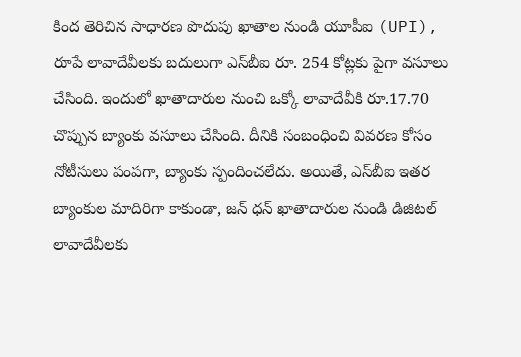కింద తెరిచిన సాధారణ పొదుపు ఖాతాల నుండి యూపీఐ (UPI), రూపే లావాదేవీలకు బదులుగా ఎస్‌బీఐ రూ. 254 కోట్లకు పైగా వసూలు చేసింది. ఇందులో ఖాతాదారుల నుంచి ఒక్కో లావాదేవీకి రూ.17.70 చొప్పున బ్యాంకు వసూలు చేసింది. దీనికి సంబంధించి వివరణ కోసం నోటీసులు పంపగా, బ్యాంకు స్పందించలేదు. అయితే, ఎస్‌బీఐ ఇతర బ్యాంకుల మాదిరిగా కాకుండా, జన్ ధన్ ఖాతాదారుల నుండి డిజిటల్ లావాదేవీలకు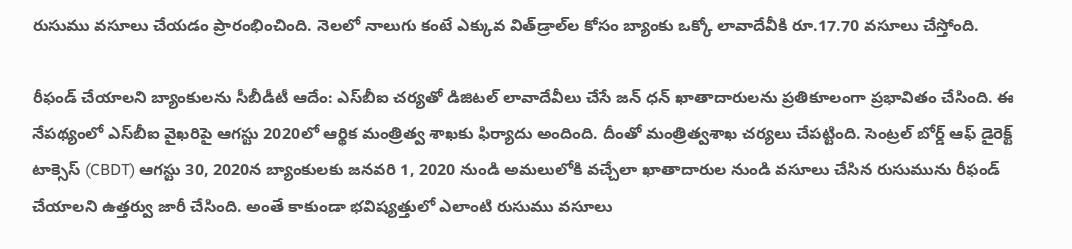రుసుము వసూలు చేయడం ప్రారంభించింది. నెలలో నాలుగు కంటే ఎక్కువ విత్‌డ్రాల్‌ల కోసం బ్యాంకు ఒక్కో లావాదేవీకి రూ.17.70 వసూలు చేస్తోంది.

రీఫండ్‌ చేయాలని బ్యాంకులను సీబీడీటీ ఆదేం: ఎస్‌బీఐ చర్యతో డిజిటల్ లావాదేవీలు చేసే జన్ ధన్ ఖాతాదారులను ప్రతికూలంగా ప్రభావితం చేసింది. ఈ నేపథ్యంలో ఎస్‌బీఐ వైఖరిపై ఆగస్టు 2020లో ఆర్థిక మంత్రిత్వ శాఖకు ఫిర్యాదు అందింది. దీంతో మంత్రిత్వశాఖ చర్యలు చేపట్టింది. సెంట్రల్ బోర్డ్ ఆఫ్ డైరెక్ట్ టాక్సెస్ (CBDT) ఆగస్టు 30, 2020న బ్యాంకులకు జనవరి 1, 2020 నుండి అమలులోకి వచ్చేలా ఖాతాదారుల నుండి వసూలు చేసిన రుసుమును రీఫండ్ చేయాలని ఉత్తర్వు జారీ చేసింది. అంతే కాకుండా భవిష్యత్తులో ఎలాంటి రుసుము వసూలు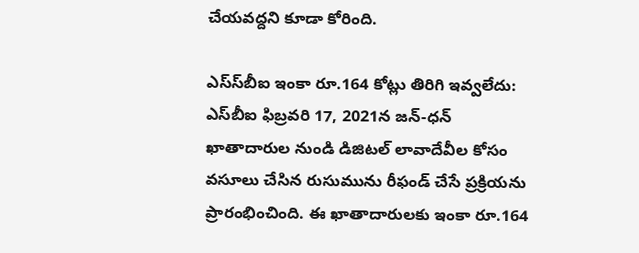చేయవద్దని కూడా కోరింది.

ఎస్‌స్‌బీఐ ఇంకా రూ.164 కోట్లు తిరిగి ఇవ్వలేదు: ఎస్‌బీఐ ఫిబ్రవరి 17, 2021న జన్-ధన్ ఖాతాదారుల నుండి డిజిటల్ లావాదేవీల కోసం వసూలు చేసిన రుసుమును రీఫండ్ చేసే ప్రక్రియను ప్రారంభించింది. ఈ ఖాతాదారులకు ఇంకా రూ.164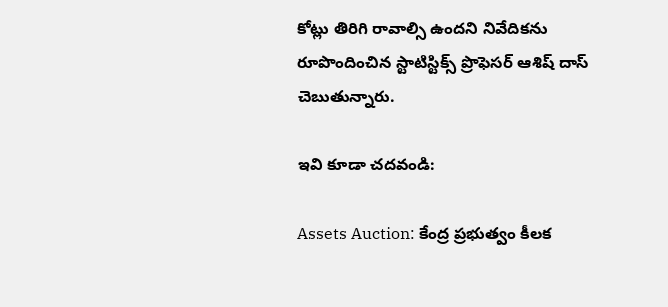కోట్లు తిరిగి రావాల్సి ఉందని నివేదికను రూపొందించిన స్టాటిస్టిక్స్ ప్రొఫెసర్ ఆశిష్ దాస్ చెబుతున్నారు.

ఇవి కూడా చదవండి:

Assets Auction: కేంద్ర ప్రభుత్వం కీలక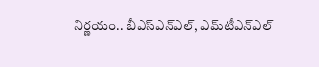నిర్ణయం.. బీఎస్‌ఎన్‌ఎల్‌, ఎమ్‌టీఎన్‌ఎల్‌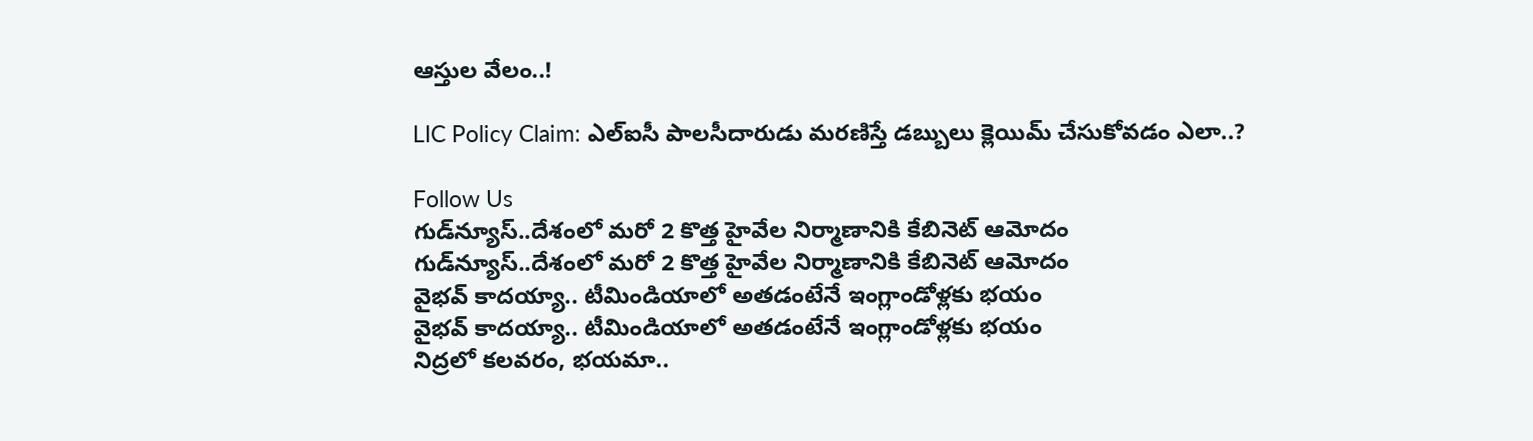ఆస్తుల వేలం..!

LIC Policy Claim: ఎల్‌ఐసీ పాలసీదారుడు మరణిస్తే డబ్బులు క్లెయిమ్‌ చేసుకోవడం ఎలా..?

Follow Us
గుడ్‌న్యూస్..దేశంలో మరో 2 కొత్త హైవేల నిర్మాణానికి కేబినెట్ ఆమోదం
గుడ్‌న్యూస్..దేశంలో మరో 2 కొత్త హైవేల నిర్మాణానికి కేబినెట్ ఆమోదం
వైభవ్ కాదయ్యా.. టీమిండియాలో అతడంటేనే ఇంగ్లాండోళ్లకు భయం
వైభవ్ కాదయ్యా.. టీమిండియాలో అతడంటేనే ఇంగ్లాండోళ్లకు భయం
నిద్రలో కలవరం, భయమా..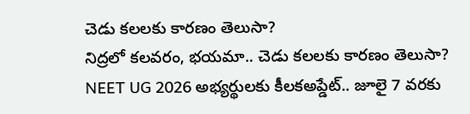చెడు కలలకు కారణం తెలుసా?
నిద్రలో కలవరం, భయమా.. చెడు కలలకు కారణం తెలుసా?
NEET UG 2026 అభ్యర్థులకు కీలకఅప్డేట్.. జూలై 7 వరకు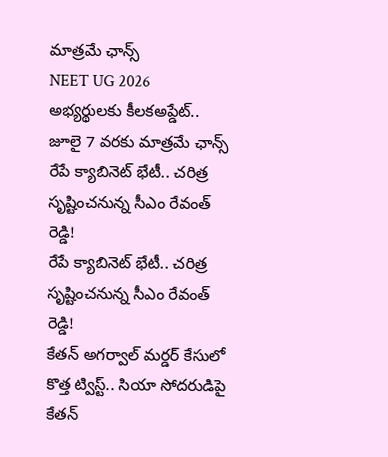మాత్రమే ఛాన్స్
NEET UG 2026 అభ్యర్థులకు కీలకఅప్డేట్.. జూలై 7 వరకు మాత్రమే ఛాన్స్
రేపే క్యాబినెట్ భేటీ.. చరిత్ర సృష్టించనున్న సీఎం రేవంత్ రెడ్డి!
రేపే క్యాబినెట్ భేటీ.. చరిత్ర సృష్టించనున్న సీఎం రేవంత్ రెడ్డి!
కేతన్ అగర్వాల్ మర్డర్ కేసులో కొత్త ట్విస్ట్.. సియా సోదరుడిపై
కేతన్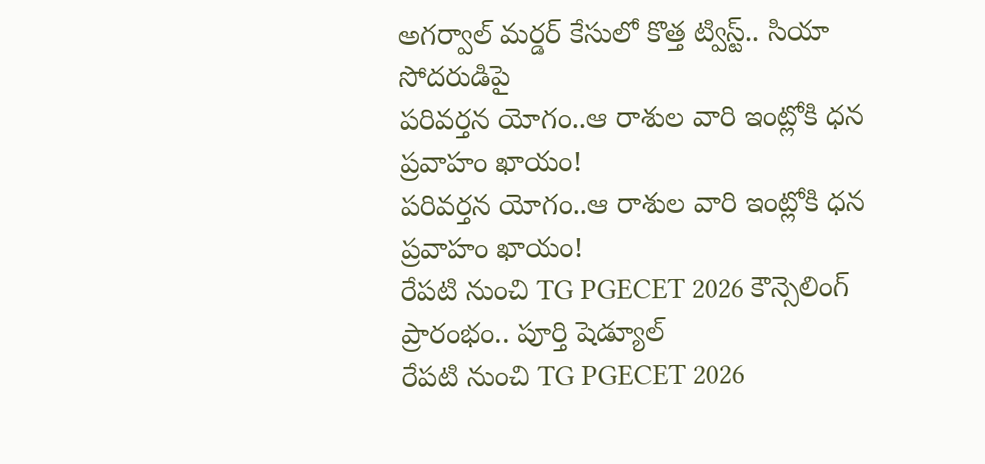అగర్వాల్ మర్డర్ కేసులో కొత్త ట్విస్ట్.. సియా సోదరుడిపై
పరివర్తన యోగం..ఆ రాశుల వారి ఇంట్లోకి ధన ప్రవాహం ఖాయం!
పరివర్తన యోగం..ఆ రాశుల వారి ఇంట్లోకి ధన ప్రవాహం ఖాయం!
రేపటి నుంచి TG PGECET 2026 కౌన్సెలింగ్ ప్రారంభం.. పూర్తి షెడ్యూల్
రేపటి నుంచి TG PGECET 2026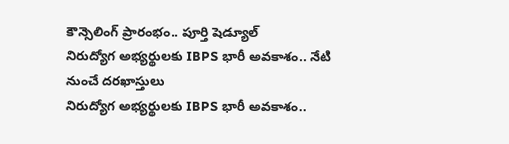కౌన్సెలింగ్ ప్రారంభం.. పూర్తి షెడ్యూల్
నిరుద్యోగ అభ్యర్థులకు IBPS భారీ అవకాశం.. నేటి నుంచే దరఖాస్తులు
నిరుద్యోగ అభ్యర్థులకు IBPS భారీ అవకాశం..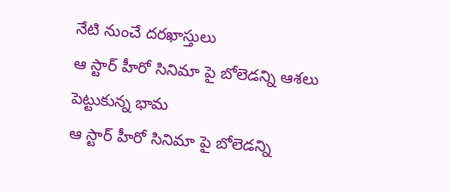నేటి నుంచే దరఖాస్తులు
ఆ స్టార్ హీరో సినిమా పై బోలెడన్ని ఆశలు పెట్టుకున్న భామ
ఆ స్టార్ హీరో సినిమా పై బోలెడన్ని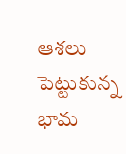ఆశలు పెట్టుకున్న భామ